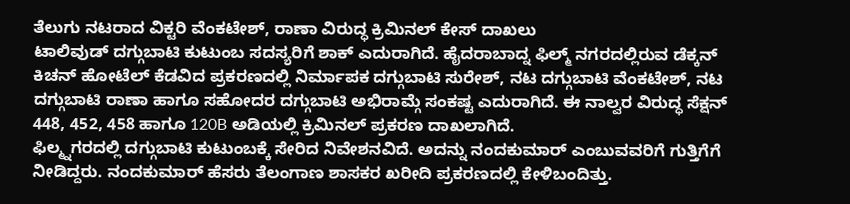ತೆಲುಗು ನಟರಾದ ವಿಕ್ಟರಿ ವೆಂಕಟೇಶ್, ರಾಣಾ ವಿರುದ್ಧ ಕ್ರಿಮಿನಲ್ ಕೇಸ್ ದಾಖಲು
ಟಾಲಿವುಡ್ ದಗ್ಗುಬಾಟಿ ಕುಟುಂಬ ಸದಸ್ಯರಿಗೆ ಶಾಕ್ ಎದುರಾಗಿದೆ. ಹೈದರಾಬಾದ್ನ ಫಿಲ್ಮ್ ನಗರದಲ್ಲಿರುವ ಡೆಕ್ಕನ್ ಕಿಚನ್ ಹೋಟೆಲ್ ಕೆಡವಿದ ಪ್ರಕರಣದಲ್ಲಿ ನಿರ್ಮಾಪಕ ದಗ್ಗುಬಾಟಿ ಸುರೇಶ್, ನಟ ದಗ್ಗುಬಾಟಿ ವೆಂಕಟೇಶ್, ನಟ ದಗ್ಗುಬಾಟಿ ರಾಣಾ ಹಾಗೂ ಸಹೋದರ ದಗ್ಗುಬಾಟಿ ಅಭಿರಾಮ್ಗೆ ಸಂಕಷ್ಟ ಎದುರಾಗಿದೆ. ಈ ನಾಲ್ವರ ವಿರುದ್ಧ ಸೆಕ್ಷನ್ 448, 452, 458 ಹಾಗೂ 120B ಅಡಿಯಲ್ಲಿ ಕ್ರಿಮಿನಲ್ ಪ್ರಕರಣ ದಾಖಲಾಗಿದೆ.
ಫಿಲ್ಮ್ನಗರದಲ್ಲಿ ದಗ್ಗುಬಾಟಿ ಕುಟುಂಬಕ್ಕೆ ಸೇರಿದ ನಿವೇಶನವಿದೆ. ಅದನ್ನು ನಂದಕುಮಾರ್ ಎಂಬುವವರಿಗೆ ಗುತ್ತಿಗೆಗೆ ನೀಡಿದ್ದರು. ನಂದಕುಮಾರ್ ಹೆಸರು ತೆಲಂಗಾಣ ಶಾಸಕರ ಖರೀದಿ ಪ್ರಕರಣದಲ್ಲಿ ಕೇಳಿಬಂದಿತ್ತು.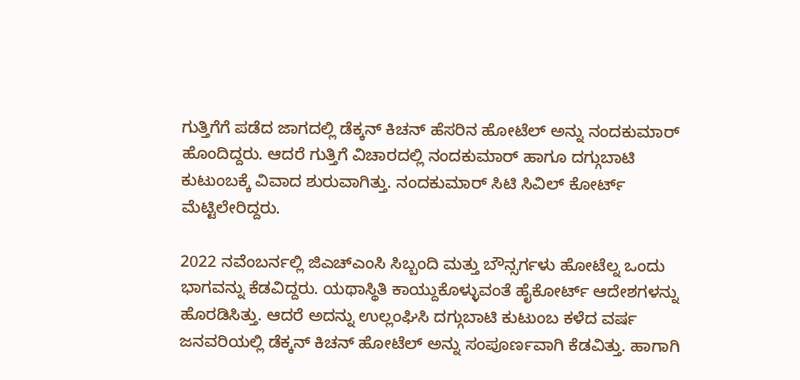ಗುತ್ತಿಗೆಗೆ ಪಡೆದ ಜಾಗದಲ್ಲಿ ಡೆಕ್ಕನ್ ಕಿಚನ್ ಹೆಸರಿನ ಹೋಟೆಲ್ ಅನ್ನು ನಂದಕುಮಾರ್ ಹೊಂದಿದ್ದರು. ಆದರೆ ಗುತ್ತಿಗೆ ವಿಚಾರದಲ್ಲಿ ನಂದಕುಮಾರ್ ಹಾಗೂ ದಗ್ಗುಬಾಟಿ ಕುಟುಂಬಕ್ಕೆ ವಿವಾದ ಶುರುವಾಗಿತ್ತು. ನಂದಕುಮಾರ್ ಸಿಟಿ ಸಿವಿಲ್ ಕೋರ್ಟ್ ಮೆಟ್ಟಿಲೇರಿದ್ದರು.

2022 ನವೆಂಬರ್ನಲ್ಲಿ ಜಿಎಚ್ಎಂಸಿ ಸಿಬ್ಬಂದಿ ಮತ್ತು ಬೌನ್ಸರ್ಗಳು ಹೋಟೆಲ್ನ ಒಂದು ಭಾಗವನ್ನು ಕೆಡವಿದ್ದರು. ಯಥಾಸ್ಥಿತಿ ಕಾಯ್ದುಕೊಳ್ಳುವಂತೆ ಹೈಕೋರ್ಟ್ ಆದೇಶಗಳನ್ನು ಹೊರಡಿಸಿತ್ತು. ಆದರೆ ಅದನ್ನು ಉಲ್ಲಂಘಿಸಿ ದಗ್ಗುಬಾಟಿ ಕುಟುಂಬ ಕಳೆದ ವರ್ಷ ಜನವರಿಯಲ್ಲಿ ಡೆಕ್ಕನ್ ಕಿಚನ್ ಹೋಟೆಲ್ ಅನ್ನು ಸಂಪೂರ್ಣವಾಗಿ ಕೆಡವಿತ್ತು. ಹಾಗಾಗಿ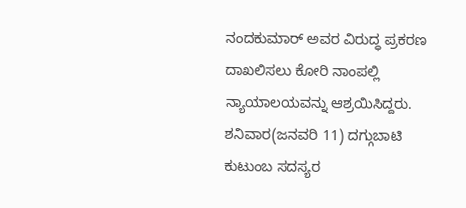ನಂದಕುಮಾರ್ ಅವರ ವಿರುದ್ಧ ಪ್ರಕರಣ ದಾಖಲಿಸಲು ಕೋರಿ ನಾಂಪಲ್ಲಿ ನ್ಯಾಯಾಲಯವನ್ನು ಆಶ್ರಯಿಸಿದ್ದರು. ಶನಿವಾರ(ಜನವರಿ 11) ದಗ್ಗುಬಾಟಿ ಕುಟುಂಬ ಸದಸ್ಯರ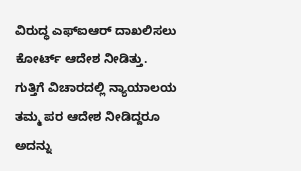ವಿರುದ್ಧ ಎಫ್ಐಆರ್ ದಾಖಲಿಸಲು ಕೋರ್ಟ್ ಆದೇಶ ನೀಡಿತ್ತು.
ಗುತ್ತಿಗೆ ವಿಚಾರದಲ್ಲಿ ನ್ಯಾಯಾಲಯ ತಮ್ಮ ಪರ ಆದೇಶ ನೀಡಿದ್ದರೂ ಅದನ್ನು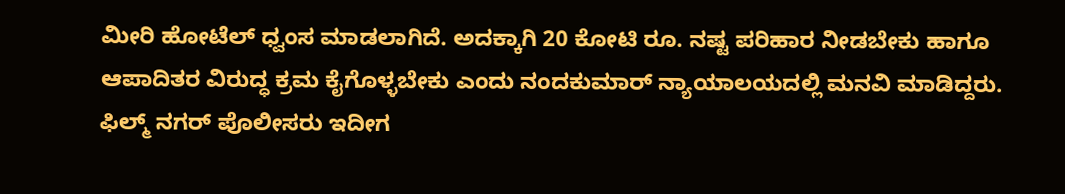ಮೀರಿ ಹೋಟೆಲ್ ಧ್ವಂಸ ಮಾಡಲಾಗಿದೆ. ಅದಕ್ಕಾಗಿ 20 ಕೋಟಿ ರೂ. ನಷ್ಟ ಪರಿಹಾರ ನೀಡಬೇಕು ಹಾಗೂ ಆಪಾದಿತರ ವಿರುದ್ಧ ಕ್ರಮ ಕೈಗೊಳ್ಳಬೇಕು ಎಂದು ನಂದಕುಮಾರ್ ನ್ಯಾಯಾಲಯದಲ್ಲಿ ಮನವಿ ಮಾಡಿದ್ದರು. ಫಿಲ್ಮ್ ನಗರ್ ಪೊಲೀಸರು ಇದೀಗ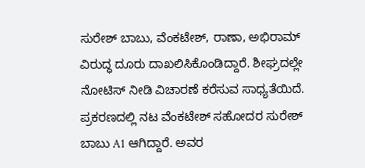ಸುರೇಶ್ ಬಾಬು, ವೆಂಕಟೇಶ್, ರಾಣಾ, ಅಭಿರಾಮ್ ವಿರುದ್ಧ ದೂರು ದಾಖಲಿಸಿಕೊಂಡಿದ್ದಾರೆ. ಶೀಘ್ರದಲ್ಲೇ ನೋಟಿಸ್ ನೀಡಿ ವಿಚಾರಣೆ ಕರೆಸುವ ಸಾಧ್ಯತೆಯಿದೆ.
ಪ್ರಕರಣದಲ್ಲಿ ನಟ ವೆಂಕಟೇಶ್ ಸಹೋದರ ಸುರೇಶ್ ಬಾಬು A1 ಆಗಿದ್ದಾರೆ. ಅವರ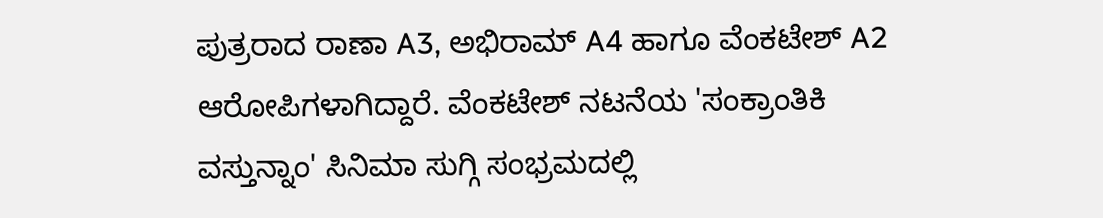ಪುತ್ರರಾದ ರಾಣಾ A3, ಅಭಿರಾಮ್ A4 ಹಾಗೂ ವೆಂಕಟೇಶ್ A2 ಆರೋಪಿಗಳಾಗಿದ್ದಾರೆ. ವೆಂಕಟೇಶ್ ನಟನೆಯ 'ಸಂಕ್ರಾಂತಿಕಿ ವಸ್ತುನ್ನಾಂ' ಸಿನಿಮಾ ಸುಗ್ಗಿ ಸಂಭ್ರಮದಲ್ಲಿ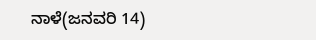ನಾಳೆ(ಜನವರಿ 14)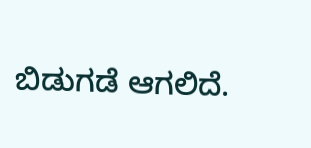ಬಿಡುಗಡೆ ಆಗಲಿದೆ.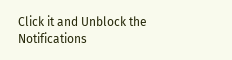Click it and Unblock the Notifications